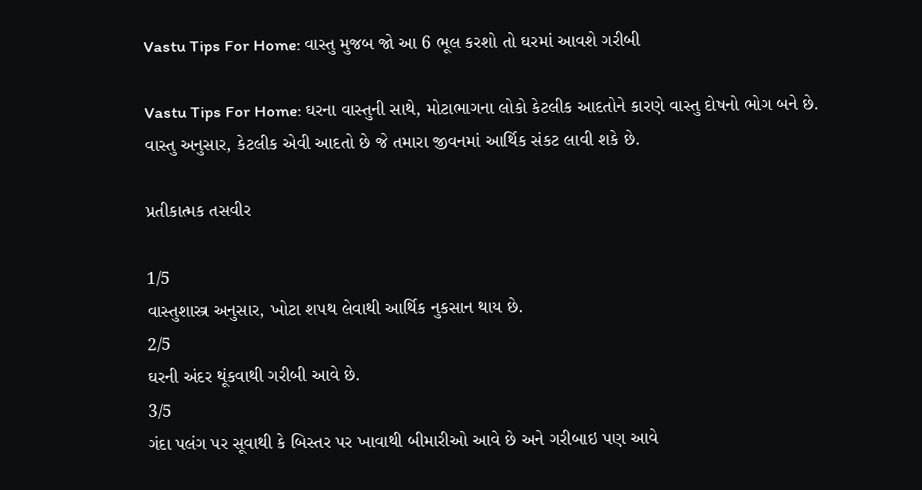Vastu Tips For Home: વાસ્તુ મુજબ જો આ 6 ભૂલ કરશો તો ઘરમાં આવશે ગરીબી

Vastu Tips For Home: ઘરના વાસ્તુની સાથે, મોટાભાગના લોકો કેટલીક આદતોને કારણે વાસ્તુ દોષનો ભોગ બને છે. વાસ્તુ અનુસાર, કેટલીક એવી આદતો છે જે તમારા જીવનમાં આર્થિક સંકટ લાવી શકે છે.

પ્રતીકાત્મક તસવીર

1/5
વાસ્તુશાસ્ત્ર અનુસાર, ખોટા શપથ લેવાથી આર્થિક નુકસાન થાય છે.
2/5
ઘરની અંદર થૂંકવાથી ગરીબી આવે છે.
3/5
ગંદા પલંગ પર સૂવાથી કે બિસ્તર પર ખાવાથી બીમારીઓ આવે છે અને ગરીબાઇ પણ આવે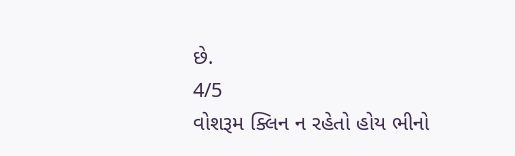છે.
4/5
વોશરૂમ ક્લિન ન રહેતો હોય ભીનો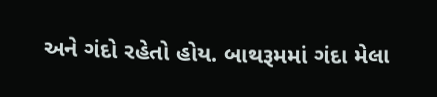અને ગંદો રહેતો હોય. બાથરૂમમાં ગંદા મેલા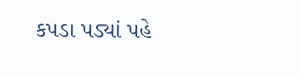કપડા પડ્યાં પહે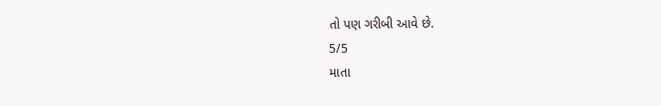તો પણ ગરીબી આવે છે.
5/5
માતા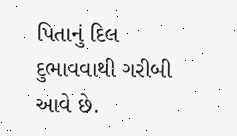પિતાનું દિલ દુભાવવાથી ગરીબી આવે છે.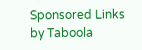Sponsored Links by Taboola